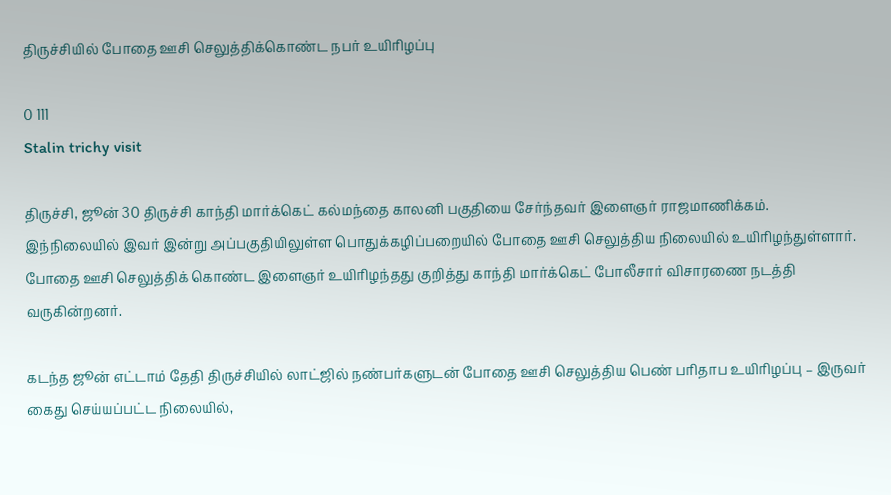திருச்சியில் போதை ஊசி செலுத்திக்கொண்ட நபர் உயிரிழப்பு

0 111
Stalin trichy visit

திருச்சி, ஜூன் 30 திருச்சி காந்தி மார்க்கெட் கல்மந்தை காலனி பகுதியை சேர்ந்தவர் இளைஞர் ராஜமாணிக்கம்.  இந்நிலையில் இவர் இன்று அப்பகுதியிலுள்ள பொதுக்கழிப்பறையில் போதை ஊசி செலுத்திய நிலையில் உயிரிழந்துள்ளார்.  போதை ஊசி செலுத்திக் கொண்ட இளைஞர் உயிரிழந்தது குறித்து காந்தி மார்க்கெட் போலீசார் விசாரணை நடத்தி வருகின்றனர்.

கடந்த ஜூன் எட்டாம் தேதி திருச்சியில் லாட்ஜில் நண்பர்களுடன் போதை ஊசி செலுத்திய பெண் பரிதாப உயிரிழப்பு – இருவர் கைது செய்யப்பட்ட நிலையில்,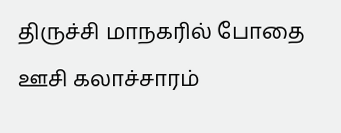திருச்சி மாநகரில் போதை ஊசி கலாச்சாரம்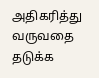அதிகரித்து வருவதை தடுக்க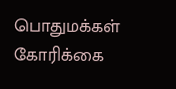பொதுமக்கள் கோரிக்கை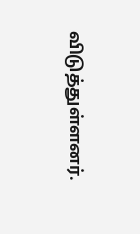விடுத்துள்ளனர்.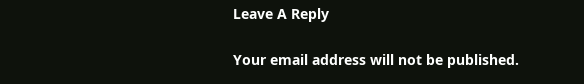Leave A Reply

Your email address will not be published.